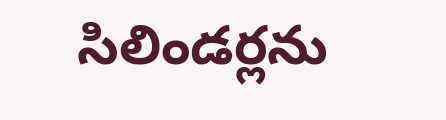సిలిండర్లను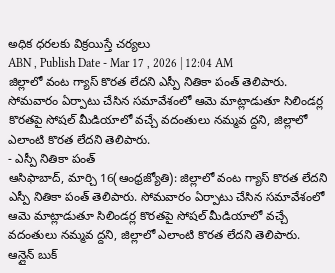అధిక ధరలకు విక్రయిస్తే చర్యలు
ABN , Publish Date - Mar 17 , 2026 | 12:04 AM
జిల్లాలో వంట గ్యాస్ కొరత లేదని ఎస్పీ నితికా పంత్ తెలిపారు. సోమవారం ఏర్పాటు చేసిన సమావేశంలో ఆమె మాట్లాడుతూ సిలిండర్ల కొరతపై సోషల్ మీడియాలో వచ్చే వదంతులు నమ్మవ ద్దని, జిల్లాలో ఎలాంటి కొరత లేదని తెలిపారు.
- ఎస్పీ నితికా పంత్
ఆసిఫాబాద్, మార్చి 16(ఆంధ్రజ్యోతి): జిల్లాలో వంట గ్యాస్ కొరత లేదని ఎస్పీ నితికా పంత్ తెలిపారు. సోమవారం ఏర్పాటు చేసిన సమావేశంలో ఆమె మాట్లాడుతూ సిలిండర్ల కొరతపై సోషల్ మీడియాలో వచ్చే వదంతులు నమ్మవ ద్దని, జిల్లాలో ఎలాంటి కొరత లేదని తెలిపారు. ఆన్లైన్ బుక్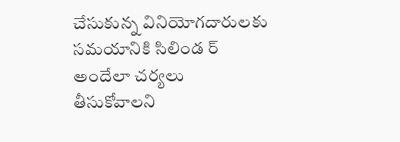చేసుకున్న వినియోగదారులకు సమయానికి సిలిండ ర్ అందేలా చర్యలు తీసుకోవాలని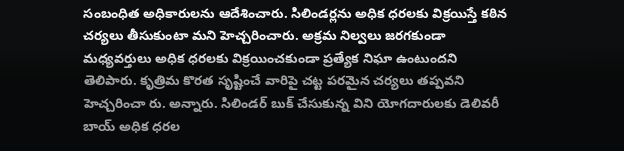సంబంధిత అధికారులను ఆదేశించారు. సిలిండర్లను అధిక ధరలకు విక్రయిస్తే కఠిన చర్యలు తీసుకుంటా మని హెచ్చరించారు. అక్రమ నిల్వలు జరగకుండా మధ్యవర్తులు అధిక ధరలకు విక్రయించకుండా ప్రత్యేక నిఘా ఉంటుందని తెలిపారు. కృత్రిమ కొరత సృష్టించే వారిపై చట్ట పరమైన చర్యలు తప్పవని హెచ్చరించా రు. అన్నారు. సిలిండర్ బుక్ చేసుకున్న విని యోగదారులకు డెలివరీ బాయ్ అధిక ధరల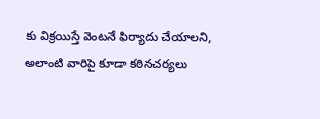కు విక్రయిస్తే వెంటనే ఫిర్యాదు చేయాలని, అలాంటి వారిపై కూడా కఠినచర్యలు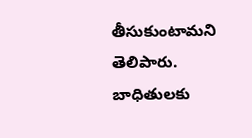తీసుకుంటామని తెలిపారు.
బాధితులకు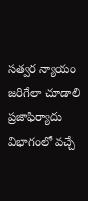సత్వర న్యాయం జరిగేలా చూడాలి
ప్రజాఫిర్యాదు విభాగంలో వచ్చే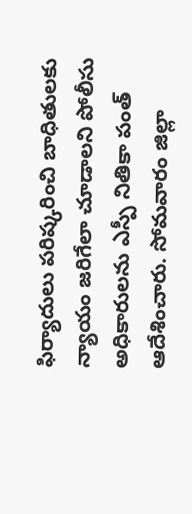ఫిర్యాదులు పరిష్కరించి బాధితులకు న్యాయం జరిగేలా చూడాలని పోలీసు అధికారులను ఎస్పీ నితికా పంత్ ఆదేశించారు. సోమవారం జిల్లా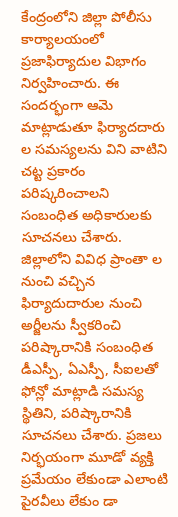కేంద్రంలోని జిల్లా పోలీసు కార్యాలయంలో ప్రజాఫిర్యాదుల విభాగం నిర్వహించారు. ఈ సందర్భంగా ఆమె మాట్లాడుతూ ఫిర్యాదదారు ల సమస్యలను విని వాటిని చట్ట ప్రకారం పరిష్కరించాలని సంబంధిత అధికారులకు సూచనలు చేశారు. జిల్లాలోని వివిధ ప్రాంతా ల నుంచి వచ్చిన ఫిర్యాదుదారుల నుంచి అర్జీలను స్వీకరించి పరిష్కారానికి సంబంధిత డీఎస్పీ, ఏఎస్పీ, సీఐలతో ఫోన్లో మాట్లాడి సమస్య స్థితిని, పరిష్కారానికి సూచనలు చేశారు. ప్రజలు నిర్భయంగా మూడో వ్యక్తి ప్రమేయం లేకుండా ఎలాంటి పైరవీలు లేకుం డా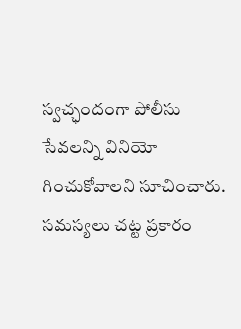స్వచ్ఛందంగా పోలీసు సేవలన్ని వినియో గించుకోవాలని సూచించారు. సమస్యలు చట్ట ప్రకారం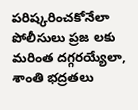పరిష్కరించకోనేలా పోలీసులు ప్రజ లకు మరింత దగ్గరయ్యేలా, శాంతి భద్రతలు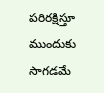పరిరక్షిస్తూ ముందుకు సాగడమే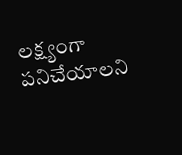లక్ష్యంగా పనిచేయాలని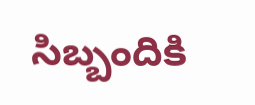సిబ్బందికి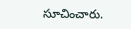సూచించారు.